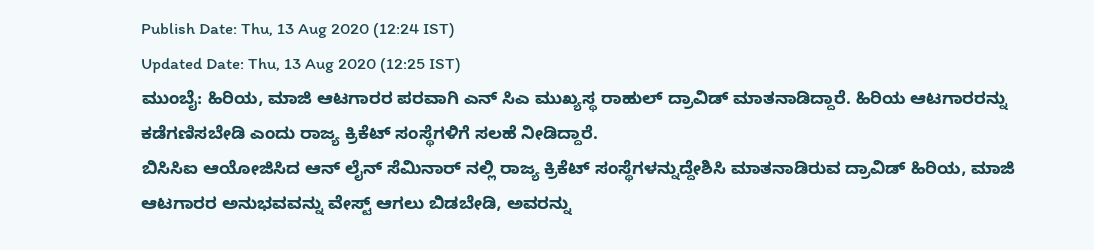Publish Date: Thu, 13 Aug 2020 (12:24 IST)
Updated Date: Thu, 13 Aug 2020 (12:25 IST)
ಮುಂಬೈ: ಹಿರಿಯ, ಮಾಜಿ ಆಟಗಾರರ ಪರವಾಗಿ ಎನ್ ಸಿಎ ಮುಖ್ಯಸ್ಥ ರಾಹುಲ್ ದ್ರಾವಿಡ್ ಮಾತನಾಡಿದ್ದಾರೆ. ಹಿರಿಯ ಆಟಗಾರರನ್ನು ಕಡೆಗಣಿಸಬೇಡಿ ಎಂದು ರಾಜ್ಯ ಕ್ರಿಕೆಟ್ ಸಂಸ್ಥೆಗಳಿಗೆ ಸಲಹೆ ನೀಡಿದ್ದಾರೆ.
ಬಿಸಿಸಿಐ ಆಯೋಜಿಸಿದ ಆನ್ ಲೈನ್ ಸೆಮಿನಾರ್ ನಲ್ಲಿ ರಾಜ್ಯ ಕ್ರಿಕೆಟ್ ಸಂಸ್ಥೆಗಳನ್ನುದ್ದೇಶಿಸಿ ಮಾತನಾಡಿರುವ ದ್ರಾವಿಡ್ ಹಿರಿಯ, ಮಾಜಿ ಆಟಗಾರರ ಅನುಭವವನ್ನು ವೇಸ್ಟ್ ಆಗಲು ಬಿಡಬೇಡಿ, ಅವರನ್ನು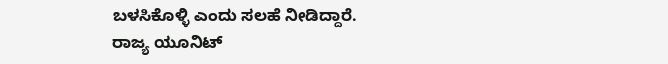ಬಳಸಿಕೊಳ್ಳಿ ಎಂದು ಸಲಹೆ ನೀಡಿದ್ದಾರೆ.
ರಾಜ್ಯ ಯೂನಿಟ್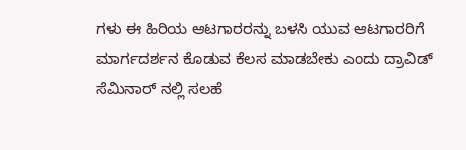ಗಳು ಈ ಹಿರಿಯ ಆಟಗಾರರನ್ನು ಬಳಸಿ ಯುವ ಆಟಗಾರರಿಗೆ ಮಾರ್ಗದರ್ಶನ ಕೊಡುವ ಕೆಲಸ ಮಾಡಬೇಕು ಎಂದು ದ್ರಾವಿಡ್ ಸೆಮಿನಾರ್ ನಲ್ಲಿ ಸಲಹೆ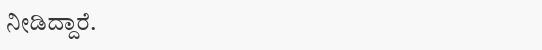ನೀಡಿದ್ದಾರೆ.